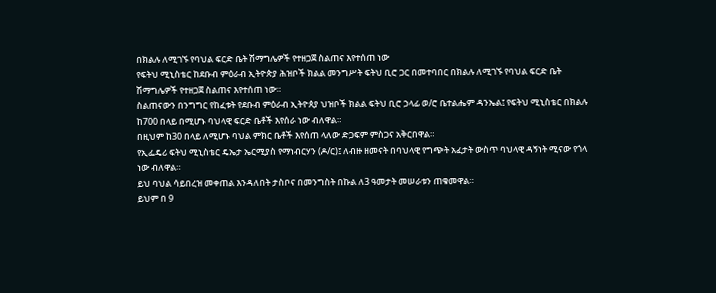በክልሉ ለሚገኙ የባህል ፍርድ ቤት ሽማግሌዎች የተዘጋጀ ስልጠና እየተሰጠ ነው
የፍትህ ሚኒስቴር ከደቡብ ምዕራብ ኢትዮጵያ ሕዝቦች ክልል መንግሥት ፍትህ ቢሮ ጋር በመተባበር በክልሉ ለሚገኙ የባህል ፍርድ ቤት ሽማግሌዎች የተዘጋጀ ስልጠና እየተሰጠ ነው።
ስልጠናውን በንግግር የከፈቱት የደቡብ ምዕራብ ኢትዮጰያ ህዝቦች ክልል ፍትህ ቢሮ ኃላፊ ወ/ሮ ቤተልሔም ዳንኤል፤ የፍትህ ሚኒስቴር በክልሉ ከ700 በላይ በሚሆኑ ባህላዊ ፍርድ ቤቶች እየሰራ ነው ብለዋል።
በዚህም ከ30 በላይ ለሚሆኑ ባህል ምክር ቤቶች እየሰጠ ላለው ድጋፍም ምስጋና አቅርበዋል።
የኢፌዴሪ ፍትህ ሚኒስቴር ዴኤታ ኤርሚያስ የማነብርሃን (ዶ/ር)፤ ለብዙ ዘመናት በባህላዊ የግጭት አፈታት ውስጥ ባህላዊ ዳኝነት ሚናው የጎላ ነው ብለዋል።
ይህ ባህል ሳይበረዝ መቀጠል እንዳለበት ታስቦና በመንግስት በኩል ለ3 ዓመታት መሠራቱን ጠቁመዋል።
ይህም በ 9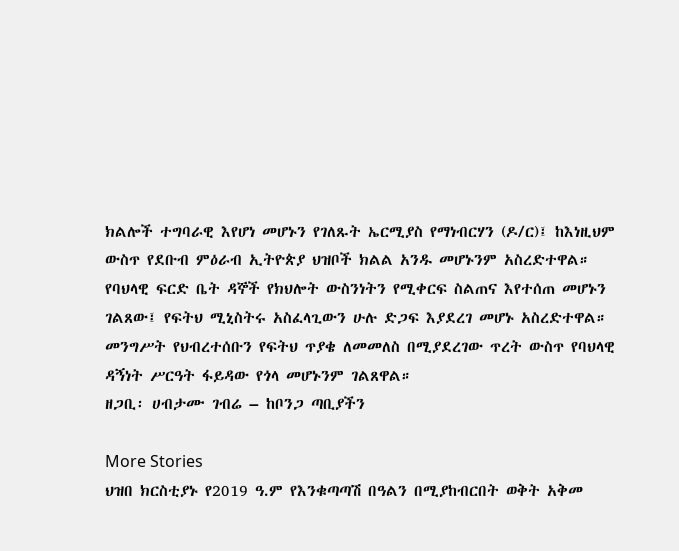ክልሎች ተግባራዊ እየሆነ መሆኑን የገለጹት ኤርሚያስ የማነብርሃን (ዶ/ር)፤ ከእነዚህም ውስጥ የደቡብ ምዕራብ ኢትዮጵያ ህዝቦች ክልል አንዱ መሆኑንም አስረድተዋል።
የባህላዊ ፍርድ ቤት ዳኞች የክህሎት ውስንነትን የሚቀርፍ ስልጠና እየተሰጠ መሆኑን ገልጸው፤ የፍትህ ሚኒስትሩ አስፈላጊውን ሁሉ ድጋፍ እያደረገ መሆኑ አስረድተዋል።
መንግሥት የህብረተሰቡን የፍትህ ጥያቄ ለመመለስ በሚያደረገው ጥረት ውስጥ የባህላዊ ዳኝነት ሥርዓት ፋይዳው የጎላ መሆኑንም ገልጸዋል።
ዘጋቢ፡ ሀብታሙ ገብሬ – ከቦንጋ ጣቢያችን

More Stories
ህዝበ ክርስቲያኑ የ2019 ዓ.ም የእንቁጣጣሽ በዓልን በሚያከብርበት ወቅት አቅመ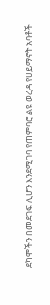ደካሞችን በመደገፍ ሊሆን እንደሚገባ የጠምባሮ ልዩ ወረዳ የሀይማኖት አባቶች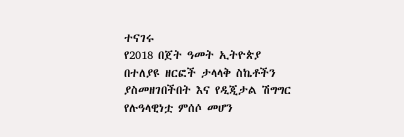ተናገሩ
የ2018 በጀት ዓመት ኢትዮጵያ በተለያዩ ዘርፎች ታላላቅ ስኬቶችን ያስመዘገበችበት እና የዲጂታል ሽግግር የሉዓላዊነቷ ምሰሶ መሆን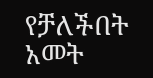የቻለችበት አመት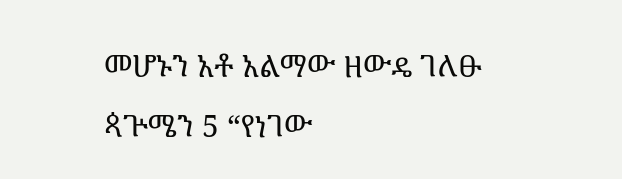መሆኑን አቶ አልማው ዘውዴ ገለፁ
ጳጕሜን 5 “የነገው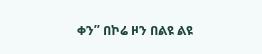ቀን” በኮሬ ዞን በልዩ ልዩ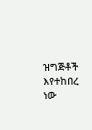ዝግጅቶች እየተከበረ ነው